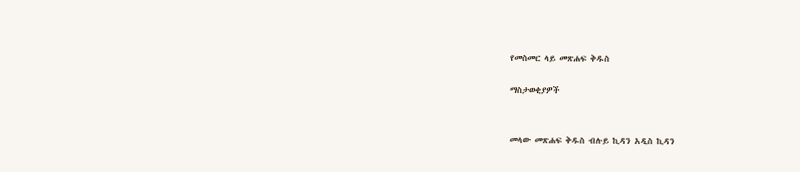የመስመር ላይ መጽሐፍ ቅዱስ

ማስታወቂያዎች


መላው መጽሐፍ ቅዱስ ብሉይ ኪዳን አዲስ ኪዳን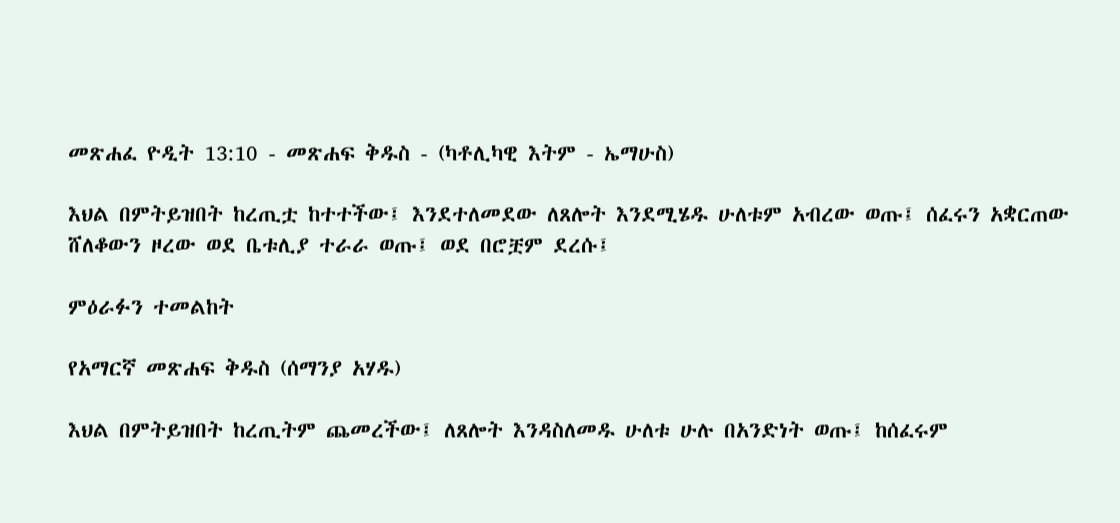መጽሐፈ ዮዲት 13:10 - መጽሐፍ ቅዱስ - (ካቶሊካዊ እትም - ኤማሁስ)

እህል በምትይዝበት ከረጢቷ ከተተችው፤ እንደተለመደው ለጸሎት እንደሚሄዱ ሁለቱም አብረው ወጡ፤ ሰፈሩን አቋርጠው ሸለቆውን ዞረው ወደ ቤቱሊያ ተራራ ወጡ፤ ወደ በሮቿም ደረሱ፤

ምዕራፉን ተመልከት

የአማርኛ መጽሐፍ ቅዱስ (ሰማንያ አሃዱ)

እህል በምትይዝበት ከረጢትም ጨመረችው፤ ለጸሎት እንዳስለመዱ ሁለቱ ሁሉ በአንድነት ወጡ፤ ከሰፈሩም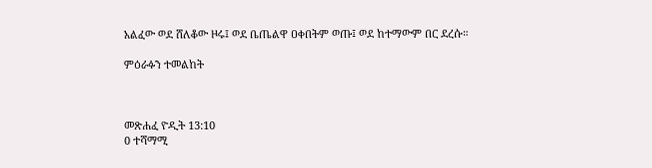አልፈው ወደ ሸለቆው ዞሩ፤ ወደ ቤጤልዋ ዐቀበትም ወጡ፤ ወደ ከተማውም በር ደረሱ።

ምዕራፉን ተመልከት



መጽሐፈ ዮዲት 13:10
0 ተሻማሚ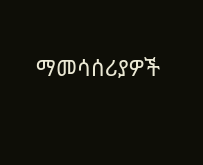ማመሳሰሪያዎች